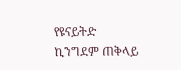የዩናይትድ ኪንግደም ጠቅላይ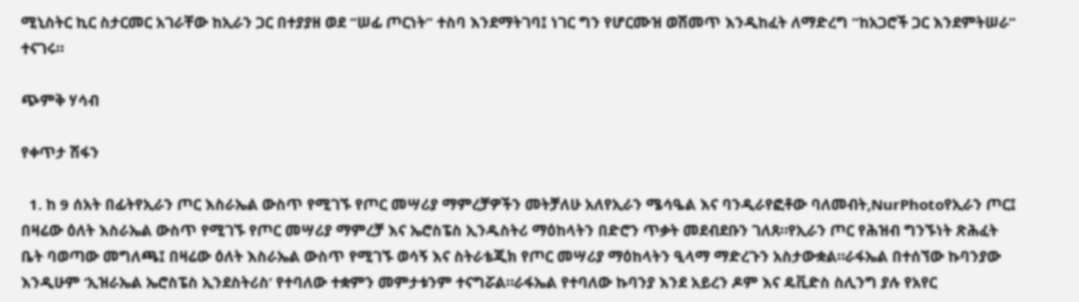ሚኒስትር ኪር ስታርመር አገራቸው ከኢራን ጋር በተያያዘ ወደ “ሠፊ ጦርነት” ተስባ እንደማትገባ፤ ነገር ግን የሆርሙዝ ወሽመጥ እንዲከፈት ለማድረግ “ከአጋሮች ጋር እንደምትሠራ” ተናገሩ።

ጭምቅ ሃሳብ

የቀጥታ ሽፋን

  1. ከ 9 ሰአት በፊትየኢራን ጦር እስራኤል ውስጥ የሚገኙ የጦር መሣሪያ ማምረቻዎችን መትቻለሁ አለየኢራን ሜሳዔል እና ባንዲራየፎቶው ባለመብት,NurPhotoየኢራን ጦር፤ በዛሬው ዕለት እስራኤል ውስጥ የሚገኙ የጦር መሣሪያ ማምረቻ እና ኤሮስፔስ ኢንዱስትሪ ማዕከላትን በድሮን ጥቃት መደብደቡን ገለጸ።የኢራን ጦር የሕዝብ ግንኙነት ጽሕፈት ቤት ባወጣው መግለጫ፤ በዛሬው ዕለት እስራኤል ውስጥ የሚገኙ ወሳኝ እና ስትራቴጂክ የጦር መሣሪያ ማዕከላትን ዒላማ ማድረጉን አስታውቋል።ራፋኤል በተሰኘው ኩባንያው እንዲሁም ‘ኢዝራኤል ኤሮስፔስ ኢንደስትሪስ’ የተባለው ተቋምን መምታቱንም ተናግሯል።ራፋኤል የተባለው ኩባንያ እንደ አይረን ዶም እና ዴቪድስ ስሊንግ ያሉ የአየር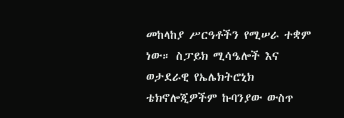መከላከያ ሥርዓቶችን የሚሠራ ተቋም ነው። ስፓይክ ሚሳዔሎች እና ወታደራዊ የኤሌክትሮኒክ ቴክኖሎጂዎችም ኩባንያው ውስጥ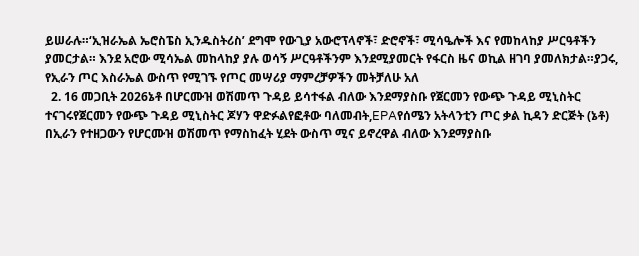ይሠራሉ።‘ኢዝራኤል ኤሮስፔስ ኢንዱስትሪስ’ ደግሞ የውጊያ አውሮፕላኖች፣ ድሮኖች፣ ሚሳዔሎች እና የመከላከያ ሥርዓቶችን ያመርታል። እንደ አሮው ሚሳኤል መከላከያ ያሉ ወሳኝ ሥርዓቶችንም እንደሚያመርት የፋርስ ዜና ወኪል ዘገባ ያመለክታል።ያጋሩ, የኢራን ጦር እስራኤል ውስጥ የሚገኙ የጦር መሣሪያ ማምረቻዎችን መትቻለሁ አለ
  2. 16 መጋቢት 2026ኔቶ በሆርሙዝ ወሽመጥ ጉዳይ ይሳተፋል ብለው እንደማያስቡ የጀርመን የውጭ ጉዳይ ሚኒስትር ተናገሩየጀርመን የውጭ ጉዳይ ሚኒስትር ጆሃን ዋድፉልየፎቶው ባለመብት,EPAየሰሜን አትላንቲን ጦር ቃል ኪዳን ድርጅት (ኔቶ) በኢራን የተዘጋውን የሆርሙዝ ወሽመጥ የማስከፈት ሂደት ውስጥ ሚና ይኖረዋል ብለው እንደማያስቡ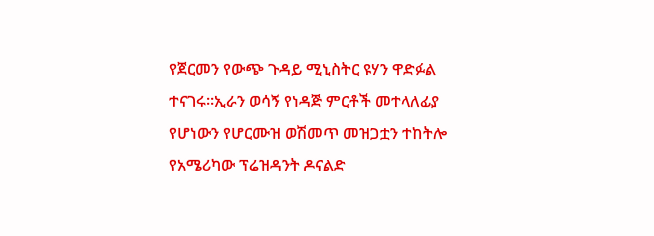የጀርመን የውጭ ጉዳይ ሚኒስትር ዩሃን ዋድፉል ተናገሩ።ኢራን ወሳኝ የነዳጅ ምርቶች መተላለፊያ የሆነውን የሆርሙዝ ወሽመጥ መዝጋቷን ተከትሎ የአሜሪካው ፕሬዝዳንት ዶናልድ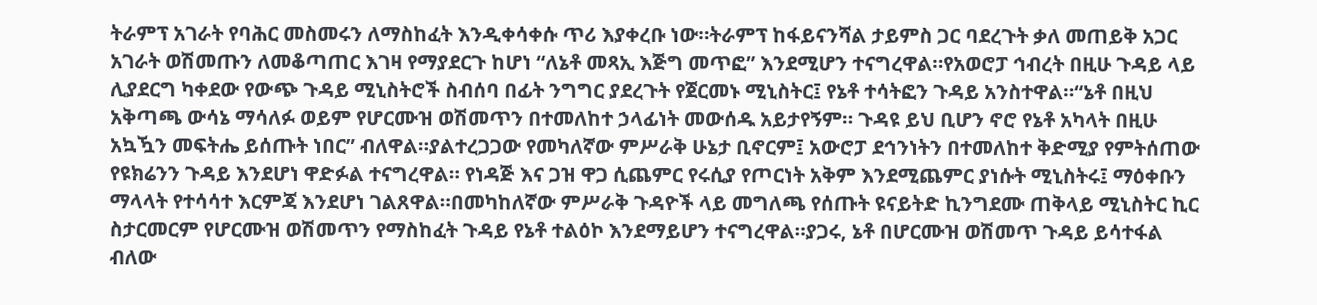ትራምፕ አገራት የባሕር መስመሩን ለማስከፈት እንዲቀሳቀሱ ጥሪ እያቀረቡ ነው።ትራምፕ ከፋይናንሻል ታይምስ ጋር ባደረጉት ቃለ መጠይቅ አጋር አገራት ወሽመጡን ለመቆጣጠር እገዛ የማያደርጉ ከሆነ “ለኔቶ መጻኢ እጅግ መጥፎ” እንደሚሆን ተናግረዋል።የአወሮፓ ኅብረት በዚሁ ጉዳይ ላይ ሊያደርግ ካቀደው የውጭ ጉዳይ ሚኒስትሮች ስብሰባ በፊት ንግግር ያደረጉት የጀርመኑ ሚኒስትር፤ የኔቶ ተሳትፎን ጉዳይ አንስተዋል።“ኔቶ በዚህ አቅጣጫ ውሳኔ ማሳለፉ ወይም የሆርሙዝ ወሽመጥን በተመለከተ ኃላፊነት መውሰዱ አይታየኝም። ጉዳዩ ይህ ቢሆን ኖሮ የኔቶ አካላት በዚሁ አኳዃን መፍትሔ ይሰጡት ነበር” ብለዋል።ያልተረጋጋው የመካለኛው ምሥራቅ ሁኔታ ቢኖርም፤ አውሮፓ ደኅንነትን በተመለከተ ቅድሚያ የምትሰጠው የዩክሬንን ጉዳይ እንደሆነ ዋድፉል ተናግረዋል። የነዳጅ እና ጋዝ ዋጋ ሲጨምር የሩሲያ የጦርነት አቅም እንደሚጨምር ያነሱት ሚኒስትሩ፤ ማዕቀቡን ማላላት የተሳሳተ እርምጃ እንደሆነ ገልጸዋል።በመካከለኛው ምሥራቅ ጉዳዮች ላይ መግለጫ የሰጡት ዩናይትድ ኪንግደሙ ጠቅላይ ሚኒስትር ኪር ስታርመርም የሆርሙዝ ወሽመጥን የማስከፈት ጉዳይ የኔቶ ተልዕኮ እንደማይሆን ተናግረዋል።ያጋሩ, ኔቶ በሆርሙዝ ወሽመጥ ጉዳይ ይሳተፋል ብለው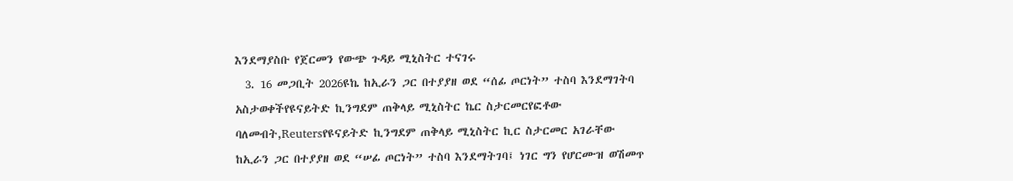እንደማያስቡ የጀርመን የውጭ ጉዳይ ሚኒስትር ተናገሩ
  3. 16 መጋቢት 2026ዩኬ ከኢራን ጋር በተያያዘ ወደ “ሰፊ ጦርነት” ተስባ እንደማገትባ አስታወቀችየዩናይትድ ኪንግደም ጠቅላይ ሚኒስትር ኬር ስታርመርየፎቶው ባለመብት,Reutersየዩናይትድ ኪንግደም ጠቅላይ ሚኒስትር ኪር ስታርመር አገራቸው ከኢራን ጋር በተያያዘ ወደ “ሠፊ ጦርነት” ተስባ እንደማትገባ፤ ነገር ግን የሆርሙዝ ወሽመጥ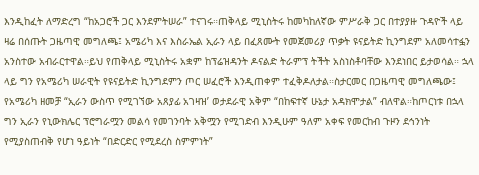እንዲከፈት ለማድረግ “ከአጋሮች ጋር እንደምትሠራ” ተናገሩ።ጠቅላይ ሚኒስትሩ ከመካከለኛው ምሥራቅ ጋር በተያያዙ ጉዳዮች ላይ ዛሬ በሰጡት ጋዜጣዊ መግለጫ፤ አሜሪካ እና እስራኤል ኢራን ላይ በፈጸሙት የመጀመሪያ ጥቃት ዩናይትድ ኪንግደም አለመሳተፏን አንስተው አብራርተዋል።ይህ የጠቅላይ ሚኒስትሩ አቋም ከፕሬዝዳንት ዶናልድ ትራምፕ ትችት አስነስቶባቸው እንደነበር ይታወሳል። ኋላ ላይ ግን የአሜሪካ ሠራዊት የዩናይትድ ኪንግደምን ጦር ሠፈሮች እንዲጠቀም ተፈቅዶለታል።ስታርመር በጋዜጣዊ መግለጫው፤ የአሜሪካ ዘመቻ “ኢራን ውስጥ የሚገኘው አጸያፊ አገዛዝ’ ወታደራዊ አቅም “በከፍተኛ ሁኔታ አዳክሞታል” ብለዋል።ከጦርነቱ በኋላ ግን ኢራን የኒውክሌር ፕሮግራሟን መልሳ የመገንባት አቅሟን የሚገድብ እንዲሁም ዓለም አቀፍ የመርከብ ጉዞን ደኅንነት የሚያስጠብቅ የሆነ ዓይነት “በድርድር የሚደረስ ስምምነት”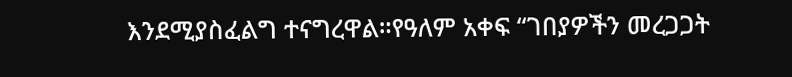እንደሚያስፈልግ ተናግረዋል።የዓለም አቀፍ “ገበያዎችን መረጋጋት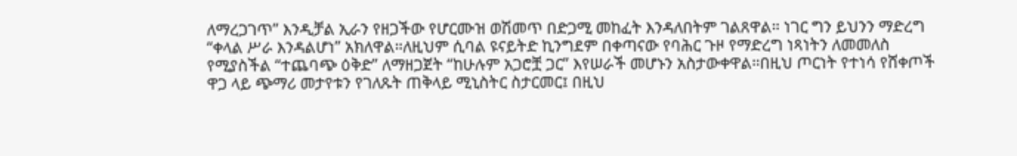ለማረጋገጥ” እንዲቻል ኢራን የዘጋችው የሆርሙዝ ወሽመጥ በድጋሚ መከፈት እንዳለበትም ገልጸዋል። ነገር ግን ይህንን ማድረግ “ቀላል ሥራ እንዳልሆነ” አክለዋል።ለዚህም ሲባል ዩናይትድ ኪንግደም በቀጣናው የባሕር ጉዞ የማድረግ ነጻነትን ለመመለስ የሚያስችል “ተጨባጭ ዕቅድ” ለማዘጋጀት “ከሁሉም አጋሮቿ ጋር” እየሠራች መሆኑን አስታውቀዋል።በዚህ ጦርነት የተነሳ የሸቀጦች ዋጋ ላይ ጭማሪ መታየቱን የገለጹት ጠቅላይ ሚኒስትር ስታርመር፤ በዚህ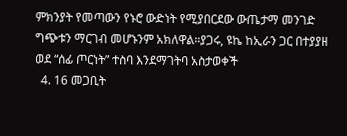ምክንያት የመጣውን የኑሮ ውድነት የሚያበርደው ውጤታማ መንገድ ግጭቱን ማርገብ መሆኑንም አክለዋል።ያጋሩ, ዩኬ ከኢራን ጋር በተያያዘ ወደ “ሰፊ ጦርነት” ተስባ እንደማገትባ አስታወቀች
  4. 16 መጋቢት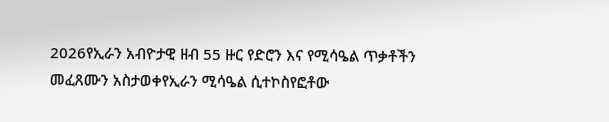2026የኢራን አብዮታዊ ዘብ 55 ዙር የድሮን እና የሚሳዔል ጥቃቶችን መፈጸሙን አስታወቀየኢራን ሚሳዔል ሲተኮስየፎቶው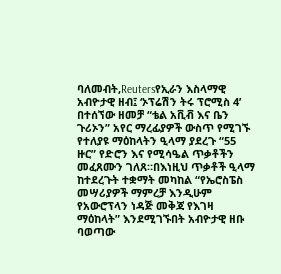ባለመብት,Reutersየኢራን እስላማዊ አብዮታዊ ዘብ፤ ‘ኦፕሬሽን ትሩ ፕሮሚስ 4’ በተሰኘው ዘመቻ “ቴል አቪቭ እና ቤን ጉሪኦን” አየር ማረፊያዎች ውስጥ የሚገኙ የተለያዩ ማዕከላትን ዒላማ ያደረጉ “55 ዙር” የድሮን እና የሚሳዔል ጥቃቶችን መፈጸሙን ገለጸ።በእነዚህ ጥቃቶች ዒላማ ከተደረጉት ተቋማት መካከል “የኤሮስፔስ መሣሪያዎች ማምረቻ እንዲሁም የአውሮፕላን ነዳጅ መቅጃ የእገዛ ማዕከላት” እንደሚገኙበት አብዮታዊ ዘቡ ባወጣው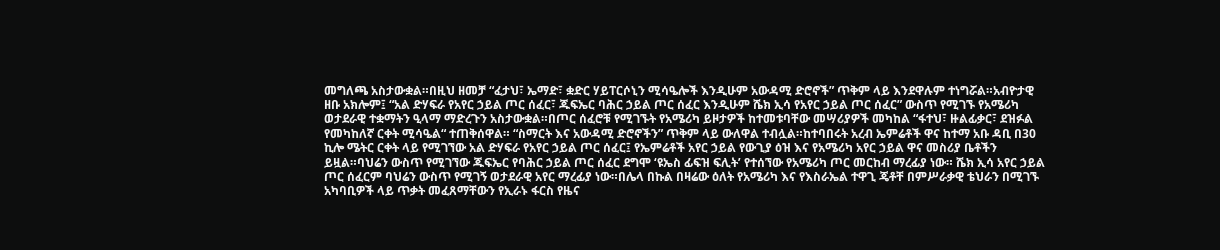መግለጫ አስታውቋል።በዚህ ዘመቻ “ፈታህ፣ ኤማድ፣ ቋድር ሃይፐርሶኒን ሚሳዔሎች እንዲሁም አውዳሚ ድሮኖች” ጥቅም ላይ እንደዋሉም ተነግሯል።አብዮታዊ ዘቡ አክሎም፤ “አል ድሃፍራ የአየር ኃይል ጦር ሰፈር፣ ጁፍኤር ባሕር ኃይል ጦር ሰፈር እንዲሁም ሼክ ኢሳ የአየር ኃይል ጦር ሰፈር” ውስጥ የሚገኙ የአሜሪካ ወታደራዊ ተቋማትን ዒላማ ማድረጉን አስታውቋል።በጦር ሰፈሮቹ የሚገኙት የአሜሪካ ይዞታዎች ከተመቱባቸው መሣሪያዎች መካከል “ፋተህ፣ ዙልፊቃር፣ ደዝፉል የመካከለኛ ርቀት ሚሳዔል“ ተጠቅሰዋል። “ስማርት እና አውዳሚ ድሮኖችን” ጥቅም ላይ ውለዋል ተብሏል።ከተባበሩት አረብ ኤምሬቶች ዋና ከተማ አቡ ዳቢ በ30 ኪሎ ሜትር ርቀት ላይ የሚገኘው አል ድሃፍራ የአየር ኃይል ጦር ሰፈር፤ የኤምሬቶች አየር ኃይል የውጊያ ዕዝ እና የአሜሪካ አየር ኃይል ዋና መስሪያ ቤቶችን ይዟል።ባህሬን ውስጥ የሚገኘው ጁፍኤር የባሕር ኃይል ጦር ሰፈር ደግሞ ‘ዩኤስ ፊፍዝ ፍሊት’ የተሰኘው የአሜሪካ ጦር መርከብ ማረፊያ ነው። ሼክ ኢሳ አየር ኃይል ጦር ሰፈርም ባህሬን ውስጥ የሚገኝ ወታደራዊ አየር ማረፊያ ነው።በሌላ በኩል በዛሬው ዕለት የአሜሪካ እና የእስራኤል ተዋጊ ጄቶቸ በምሥራቃዊ ቴህራን በሚገኙ አካባቢዎች ላይ ጥቃት መፈጸማቸውን የኢራኑ ፋርስ የዜና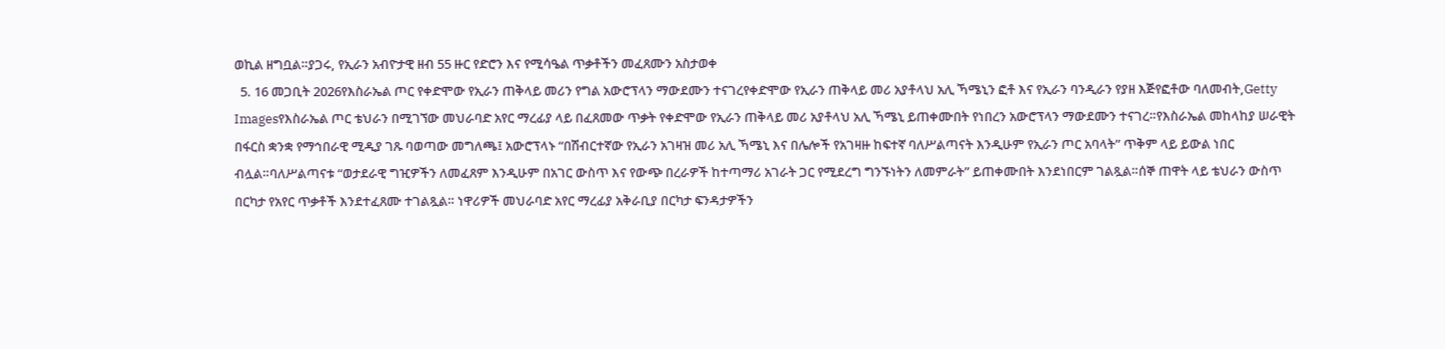ወኪል ዘግቧል።ያጋሩ, የኢራን አብዮታዊ ዘብ 55 ዙር የድሮን እና የሚሳዔል ጥቃቶችን መፈጸሙን አስታወቀ
  5. 16 መጋቢት 2026የእስራኤል ጦር የቀድሞው የኢራን ጠቅላይ መሪን የግል አውሮፕላን ማውደሙን ተናገረየቀድሞው የኢራን ጠቅላይ መሪ አያቶላህ አሊ ኻሜኒን ፎቶ እና የኢራን ባንዲራን የያዘ እጅየፎቶው ባለመብት,Getty Imagesየእስራኤል ጦር ቴህራን በሚገኘው መህራባድ አየር ማረፊያ ላይ በፈጸመው ጥቃት የቀድሞው የኢራን ጠቅላይ መሪ አያቶላህ አሊ ኻሜኒ ይጠቀሙበት የነበረን አውሮፕላን ማውደሙን ተናገረ።የእስራኤል መከላከያ ሠራዊት በፋርስ ቋንቋ የማኅበራዊ ሚዲያ ገጹ ባወጣው መግለጫ፤ አውሮፕላኑ “በሽብርተኛው የኢራን አገዛዝ መሪ አሊ ኻሜኒ እና በሌሎች የአገዛዙ ከፍተኛ ባለሥልጣናት እንዲሁም የኢራን ጦር አባላት” ጥቅም ላይ ይውል ነበር ብሏል።ባለሥልጣናቱ “ወታደራዊ ግዢዎችን ለመፈጸም እንዲሁም በአገር ውስጥ እና የውጭ በረራዎች ከተጣማሪ አገራት ጋር የሚደረግ ግንኙነትን ለመምራት” ይጠቀሙበት እንደነበርም ገልጿል።ሰኞ ጠዋት ላይ ቴህራን ውስጥ በርካታ የአየር ጥቃቶች እንደተፈጸሙ ተገልጿል። ነዋሪዎች መህራባድ አየር ማረፊያ አቅራቢያ በርካታ ፍንዳታዎችን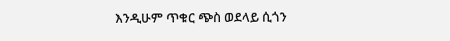እንዲሁም ጥቁር ጭስ ወደላይ ሲጎን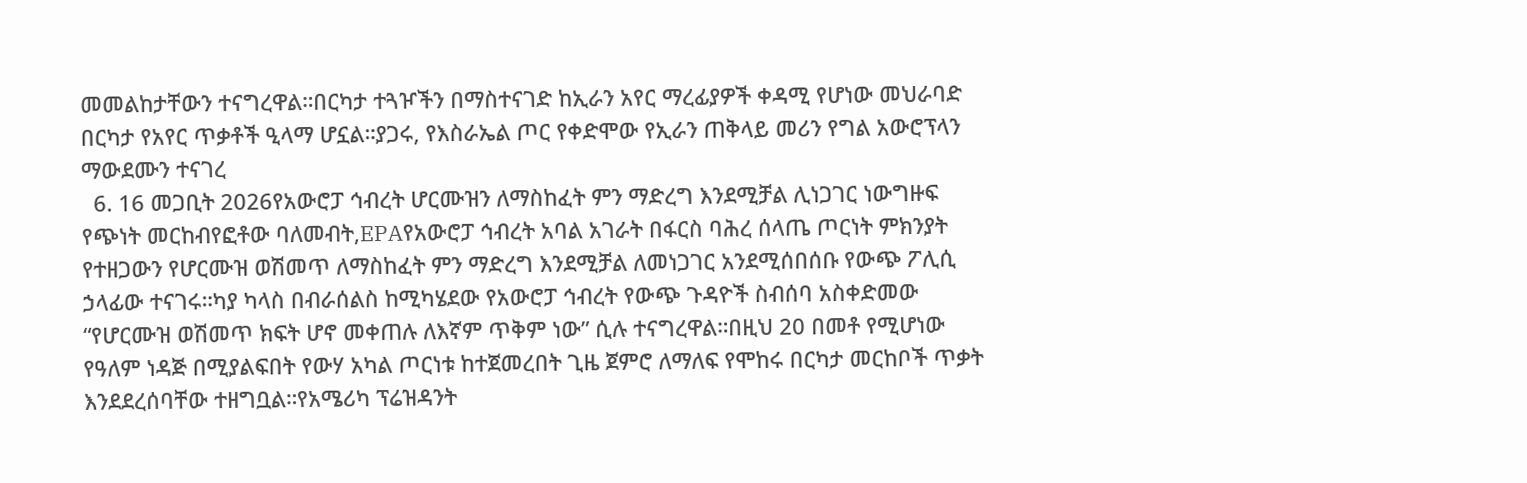መመልከታቸውን ተናግረዋል።በርካታ ተጓዦችን በማስተናገድ ከኢራን አየር ማረፊያዎች ቀዳሚ የሆነው መህራባድ በርካታ የአየር ጥቃቶች ዒላማ ሆኗል።ያጋሩ, የእስራኤል ጦር የቀድሞው የኢራን ጠቅላይ መሪን የግል አውሮፕላን ማውደሙን ተናገረ
  6. 16 መጋቢት 2026የአውሮፓ ኅብረት ሆርሙዝን ለማስከፈት ምን ማድረግ እንደሚቻል ሊነጋገር ነውግዙፍ የጭነት መርከብየፎቶው ባለመብት,EPAየአውሮፓ ኅብረት አባል አገራት በፋርስ ባሕረ ሰላጤ ጦርነት ምክንያት የተዘጋውን የሆርሙዝ ወሽመጥ ለማስከፈት ምን ማድረግ እንደሚቻል ለመነጋገር አንደሚሰበሰቡ የውጭ ፖሊሲ ኃላፊው ተናገሩ።ካያ ካላስ በብራሰልስ ከሚካሄደው የአውሮፓ ኅብረት የውጭ ጉዳዮች ስብሰባ አስቀድመው “የሆርሙዝ ወሽመጥ ክፍት ሆኖ መቀጠሉ ለእኛም ጥቅም ነው” ሲሉ ተናግረዋል።በዚህ 20 በመቶ የሚሆነው የዓለም ነዳጅ በሚያልፍበት የውሃ አካል ጦርነቱ ከተጀመረበት ጊዜ ጀምሮ ለማለፍ የሞከሩ በርካታ መርከቦች ጥቃት እንደደረሰባቸው ተዘግቧል።የአሜሪካ ፕሬዝዳንት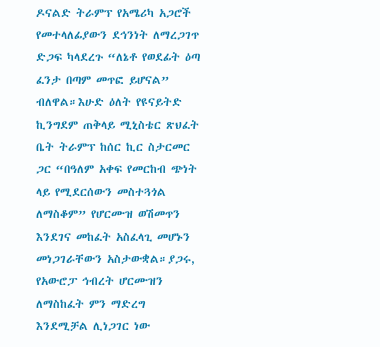ዶናልድ ትራምፕ የአሜሪካ አጋሮች የመተላለፊያውን ደኅንነት ለማረጋገጥ ድጋፍ ካላደረጉ “ለኔቶ የወደፊት ዕጣ ፈንታ በጣም መጥፎ ይሆናል” ብለዋል።እሁድ ዕለት የዩናይትድ ኪንግደም ጠቅላይ ሚኒስቴር ጽህፈት ቤት ትራምፕ ከሰር ኪር ስታርመር ጋር “በዓለም አቀፍ የመርከብ ጭነት ላይ የሚደርሰውን መስተጓጎል ለማስቆም” የሆርሙዝ ወሽመጥን እንደገና መከፈት አስፈላጊ መሆኑን መነጋገራቸውን አስታውቋል።ያጋሩ, የአውሮፓ ኅብረት ሆርሙዝን ለማስከፈት ምን ማድረግ እንደሚቻል ሊነጋገር ነው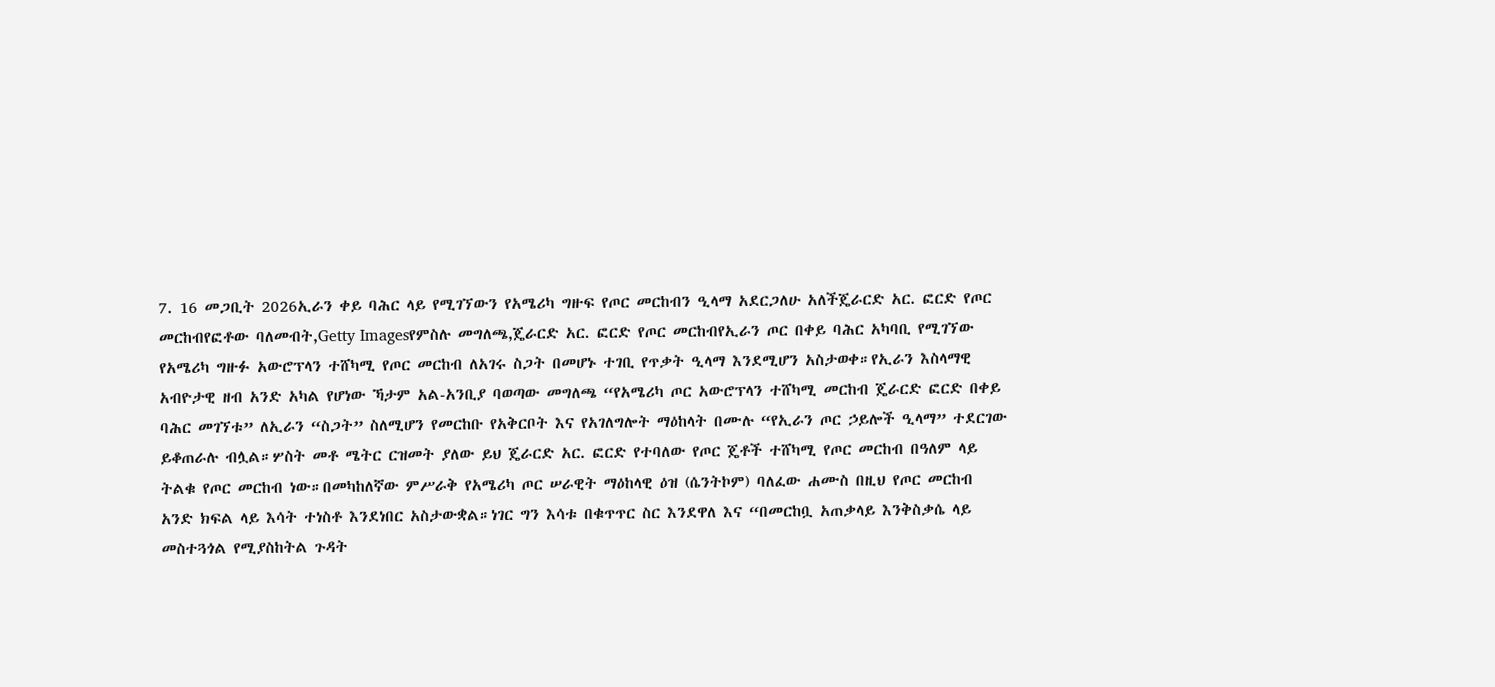7. 16 መጋቢት 2026ኢራን ቀይ ባሕር ላይ የሚገኘውን የአሜሪካ ግዙፍ የጦር መርከብን ዒላማ አደርጋለሁ አለችጄራርድ አር. ፎርድ የጦር መርከብየፎቶው ባለመብት,Getty Imagesየምስሉ መግለጫ,ጄራርድ አር. ፎርድ የጦር መርከብየኢራን ጦር በቀይ ባሕር አካባቢ የሚገኘው የአሜሪካ ግዙፉ አውሮፕላን ተሸካሚ የጦር መርከብ ለአገሩ ስጋት በመሆኑ ተገቢ የጥቃት ዒላማ እንደሚሆን አስታወቀ።የኢራን እስላማዊ አብዮታዊ ዘብ አንድ አካል የሆነው ኻታም አል-አንቢያ ባወጣው መግለጫ “የአሜሪካ ጦር አውሮፕላን ተሸካሚ መርከብ ጄራርድ ፎርድ በቀይ ባሕር መገኘቱ” ለኢራን “ስጋት” ስለሚሆን የመርከቡ የአቅርቦት እና የአገለግሎት ማዕከላት በሙሉ “የኢራን ጦር ኃይሎች ዒላማ” ተደርገው ይቆጠራሉ ብሏል።ሦስት መቶ ሜትር ርዝመት ያለው ይህ ጄራርድ አር. ፎርድ የተባለው የጦር ጄቶች ተሸካሚ የጦር መርከብ በዓለም ላይ ትልቁ የጦር መርከብ ነው።በመካከለኛው ምሥራቅ የአሜሪካ ጦር ሠራዊት ማዕከላዊ ዕዝ (ሴንትኮም) ባለፈው ሐሙስ በዚህ የጦር መርከብ አንድ ክፍል ላይ እሳት ተነስቶ እንደነበር አስታውቋል።ነገር ግን እሳቱ በቁጥጥር ስር እንደዋለ እና “በመርከቧ አጠቃላይ እንቅስቃሴ ላይ መስተጓጎል የሚያስከትል ጉዳት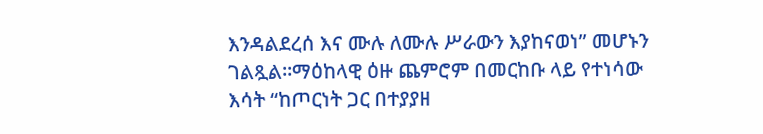እንዳልደረሰ እና ሙሉ ለሙሉ ሥራውን እያከናወነ” መሆኑን ገልጿል።ማዕከላዊ ዕዙ ጨምሮም በመርከቡ ላይ የተነሳው እሳት “ከጦርነት ጋር በተያያዘ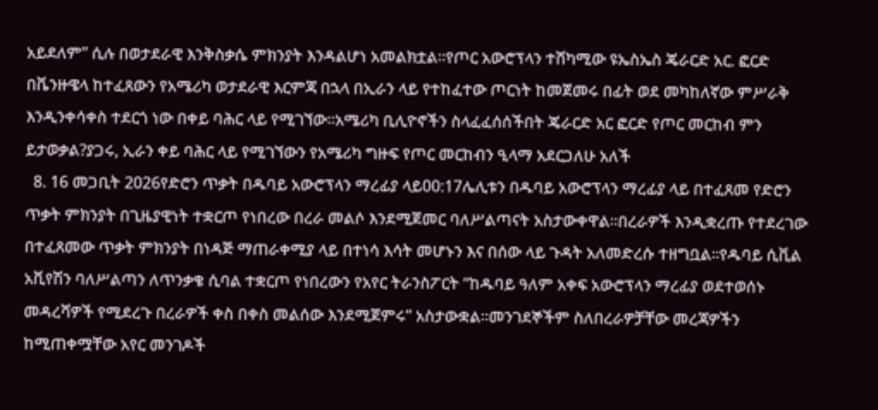አይደለም” ሲሉ በወታደራዊ እንቅስቃሴ ምክንያት እንዳልሆነ አመልክቷል።የጦር አውሮፕላን ተሸካሚው ዩኤስኤስ ጄራርድ አር. ፎርድ በቬንዙዌላ ከተፈጸውን የአሜሪካ ወታደራዊ እርምጃ በኋላ በኢራን ላይ የተከፈተው ጦርነት ከመጀመሩ በፊት ወደ መካከለኛው ምሥራቅ እንዲንቀሳቀስ ተደርጎ ነው በቀይ ባሕር ላይ የሚገኘው።አሜሪካ ቢሊዮኖችን ስላፈፈሰሰችበት ጄራርድ አር ፎርድ የጦር መርከብ ምን ይታወቃል?ያጋሩ, ኢራን ቀይ ባሕር ላይ የሚገኘውን የአሜሪካ ግዙፍ የጦር መርከብን ዒላማ አደርጋለሁ አለች
  8. 16 መጋቢት 2026የድሮን ጥቃት በዱባይ አውሮፕላን ማረፊያ ላይ00:17ሌሊቱን በዱባይ አውሮፕላን ማረፊያ ላይ በተፈጸመ የድሮን ጥቃት ምክንያት በጊዜያዊነት ተቋርጦ የነበረው በረራ መልሶ እንደሚጀመር ባለሥልጣናት አስታውቀዋል።በረራዎች እንዲቋረጡ የተደረገው በተፈጸመው ጥቃት ምክንያት በነዳጅ ማጠራቀሚያ ላይ በተነሳ እሳት መሆኑን እና በሰው ላይ ጉዳት አለመድረሱ ተዘግቧል።የዱባይ ሲቪል አቪየሽን ባለሥልጣን ለጥንቃቄ ሲባል ተቋርጦ የነበረውን የአየር ትራንስፖርት “ከዱባይ ዓለም አቀፍ አውሮፕላን ማረፊያ ወደተወሰኑ መዳረሻዎች የሚደረጉ በረራዎች ቀስ በቀስ መልሰው እንደሚጀምሩ” አስታውቋል።መንገደኞችም ስለበረራዎቻቸው መረጃዎችን ከሚጠቀሟቸው አየር መንገዶች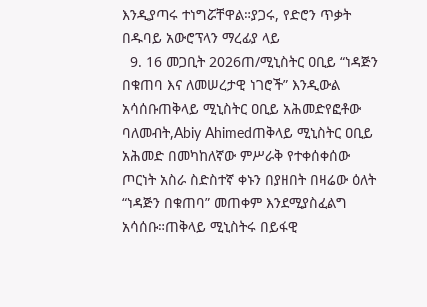እንዲያጣሩ ተነግሯቸዋል።ያጋሩ, የድሮን ጥቃት በዱባይ አውሮፕላን ማረፊያ ላይ
  9. 16 መጋቢት 2026ጠ/ሚኒስትር ዐቢይ “ነዳጅን በቁጠባ እና ለመሠረታዊ ነገሮች” እንዲውል አሳሰቡጠቅላይ ሚኒስትር ዐቢይ አሕመድየፎቶው ባለመብት,Abiy Ahimedጠቅላይ ሚኒስትር ዐቢይ አሕመድ በመካከለኛው ምሥራቅ የተቀሰቀሰው ጦርነት አስራ ስድስተኛ ቀኑን በያዘበት በዛሬው ዕለት “ነዳጅን በቁጠባ” መጠቀም እንደሚያስፈልግ አሳሰቡ።ጠቅላይ ሚኒስትሩ በይፋዊ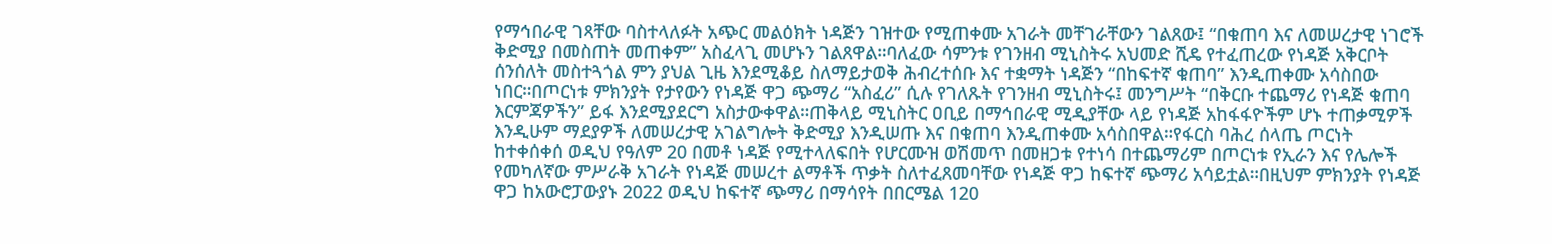የማኅበራዊ ገጻቸው ባስተላለፉት አጭር መልዕክት ነዳጅን ገዝተው የሚጠቀሙ አገራት መቸገራቸውን ገልጸው፤ “በቁጠባ እና ለመሠረታዊ ነገሮች ቅድሚያ በመስጠት መጠቀም” አስፈላጊ መሆኑን ገልጸዋል።ባለፈው ሳምንቱ የገንዘብ ሚኒስትሩ አህመድ ሺዴ የተፈጠረው የነዳጅ አቅርቦት ሰንሰለት መስተጓጎል ምን ያህል ጊዜ እንደሚቆይ ስለማይታወቅ ሕብረተሰቡ እና ተቋማት ነዳጅን “በከፍተኛ ቁጠባ” እንዲጠቀሙ አሳስበው ነበር።በጦርነቱ ምክንያት የታየውን የነዳጅ ዋጋ ጭማሪ “አስፈሪ” ሲሉ የገለጹት የገንዘብ ሚኒስትሩ፤ መንግሥት “በቅርቡ ተጨማሪ የነዳጅ ቁጠባ እርምጃዎችን” ይፋ እንደሚያደርግ አስታውቀዋል።ጠቅላይ ሚኒስትር ዐቢይ በማኅበራዊ ሚዲያቸው ላይ የነዳጅ አከፋፋዮችም ሆኑ ተጠቃሚዎች እንዲሁም ማደያዎች ለመሠረታዊ አገልግሎት ቅድሚያ እንዲሠጡ እና በቁጠባ እንዲጠቀሙ አሳስበዋል።የፋርስ ባሕረ ሰላጤ ጦርነት ከተቀሰቀሰ ወዲህ የዓለም 20 በመቶ ነዳጅ የሚተላለፍበት የሆርሙዝ ወሽመጥ በመዘጋቱ የተነሳ በተጨማሪም በጦርነቱ የኢራን እና የሌሎች የመካለኛው ምሥራቅ አገራት የነዳጅ መሠረተ ልማቶች ጥቃት ስለተፈጸመባቸው የነዳጅ ዋጋ ከፍተኛ ጭማሪ አሳይቷል።በዚህም ምክንያት የነዳጅ ዋጋ ከአውሮፓውያኑ 2022 ወዲህ ከፍተኛ ጭማሪ በማሳየት በበርሜል 120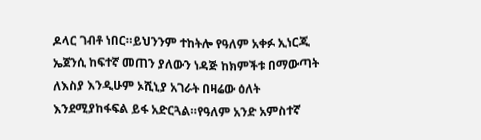ዶላር ገብቶ ነበር።ይህንንም ተከትሎ የዓለም አቀፉ ኢነርጂ ኤጀንሲ ከፍተኛ መጠን ያለውን ነዳጅ ከክምችቱ በማውጣት ለእስያ እንዲሁም ኦሺኒያ አገራት በዛሬው ዕለት እንደሚያከፋፍል ይፋ አድርጓል።የዓለም አንድ አምስተኛ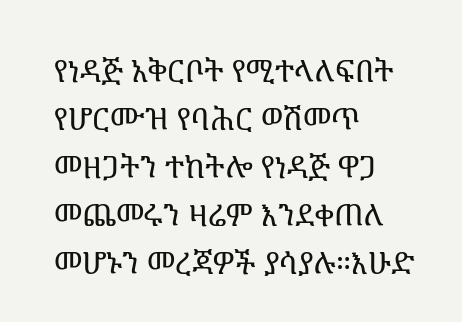የነዳጅ አቅርቦት የሚተላለፍበት የሆርሙዝ የባሕር ወሽመጥ መዘጋትን ተከትሎ የነዳጅ ዋጋ መጨመሩን ዛሬም እንደቀጠለ መሆኑን መረጃዎች ያሳያሉ።እሁድ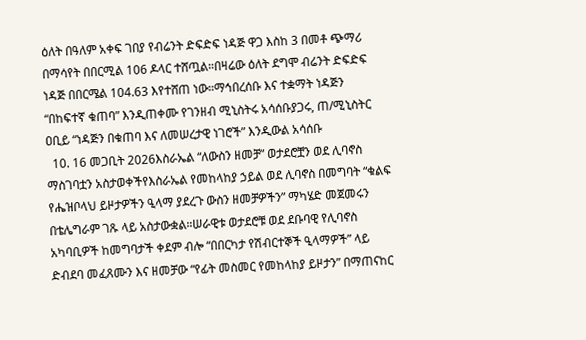ዕለት በዓለም አቀፍ ገበያ የብሬንት ድፍድፍ ነዳጅ ዋጋ እስከ 3 በመቶ ጭማሪ በማሳየት በበርሚል 106 ዶላር ተሸጧል።በዛሬው ዕለት ደግሞ ብሬንት ድፍድፍ ነዳጅ በበርሜል 104.63 እየተሸጠ ነው።ማኅበረሰቡ እና ተቋማት ነዳጅን “በከፍተኛ ቁጠባ” እንዲጠቀሙ የገንዘብ ሚኒስትሩ አሳሰቡያጋሩ, ጠ/ሚኒስትር ዐቢይ “ነዳጅን በቁጠባ እና ለመሠረታዊ ነገሮች” እንዲውል አሳሰቡ
  10. 16 መጋቢት 2026እስራኤል “ለውስን ዘመቻ” ወታደሮቿን ወደ ሊባኖስ ማስገባቷን አስታወቀችየእስራኤል የመከላከያ ኃይል ወደ ሊባኖስ በመግባት “ቁልፍ የሔዝቦላህ ይዞታዎችን ዒላማ ያደረጉ ውስን ዘመቻዎችን” ማካሄድ መጀመሩን በቴሌግራም ገጹ ላይ አስታውቋል።ሠራዊቱ ወታደሮቹ ወደ ደቡባዊ የሊባኖስ አካባቢዎች ከመግባታች ቀደም ብሎ “በበርካታ የሽብርተኞች ዒላማዎች” ላይ ድብደባ መፈጸሙን እና ዘመቻው “የፊት መስመር የመከላከያ ይዞታን” በማጠናከር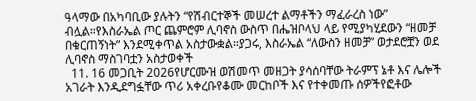ዓላማው በአካባቢው ያሉትን “የሽብርተኞች መሠረተ ልማቶችን ማፈራረስ ነው” ብሏል።የእስራኤል ጦር ጨምሮም ሊባኖስ ውስጥ በሔዝቦላህ ላይ የሚያካሂደውን “ዘመቻ በቁርጠኝነት” እንደሚቀጥል አስታውቋል።ያጋሩ, እስራኤል “ለውስን ዘመቻ” ወታደሮቿን ወደ ሊባኖስ ማስገባቷን አስታወቀች
  11. 16 መጋቢት 2026የሆርሙዝ ወሽመጥ መዘጋት ያሳሰባቸው ትራምፕ ኔቶ እና ሌሎች አገራት እንዲደግፏቸው ጥሪ አቀረቡየቆሙ መርከቦች እና የተቀመጡ ሰዎችየፎቶው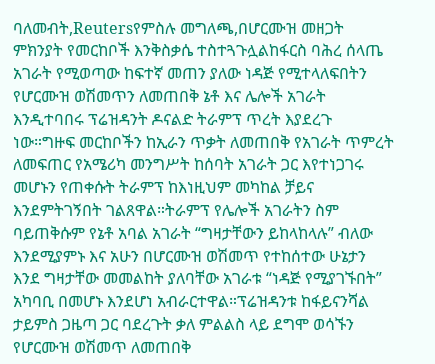ባለመብት,Reutersየምስሉ መግለጫ,በሆርሙዝ መዘጋት ምክንያት የመርከቦች እንቅስቃሴ ተስተጓጉሏልከፋርስ ባሕረ ሰላጤ አገራት የሚወጣው ከፍተኛ መጠን ያለው ነዳጅ የሚተላለፍበትን የሆርሙዝ ወሽመጥን ለመጠበቅ ኔቶ እና ሌሎች አገራት እንዲተባበሩ ፕሬዝዳንት ዶናልድ ትራምፕ ጥረት እያደረጉ ነው።ግዙፍ መርከቦችን ከኢራን ጥቃት ለመጠበቅ የአገራት ጥምረት ለመፍጠር የአሜሪካ መንግሥት ከሰባት አገራት ጋር እየተነጋገሩ መሆኑን የጠቀሱት ትራምፕ ከእነዚህም መካከል ቻይና እንደምትገኝበት ገልጸዋል።ትራምፕ የሌሎች አገራትን ስም ባይጠቅሱም የኔቶ አባል አገራት “ግዛታቸውን ይከላከላሉ” ብለው እንደሚያምኑ እና አሁን በሆርሙዝ ወሽመጥ የተከሰተው ሁኔታን እንደ ግዛታቸው መመልከት ያለባቸው አገራቱ “ነዳጅ የሚያገኙበት” አካባቢ በመሆኑ እንደሆነ አብራርተዋል።ፕሬዝዳንቱ ከፋይናንሻል ታይምስ ጋዜጣ ጋር ባደረጉት ቃለ ምልልስ ላይ ደግሞ ወሳኙን የሆርሙዝ ወሽመጥ ለመጠበቅ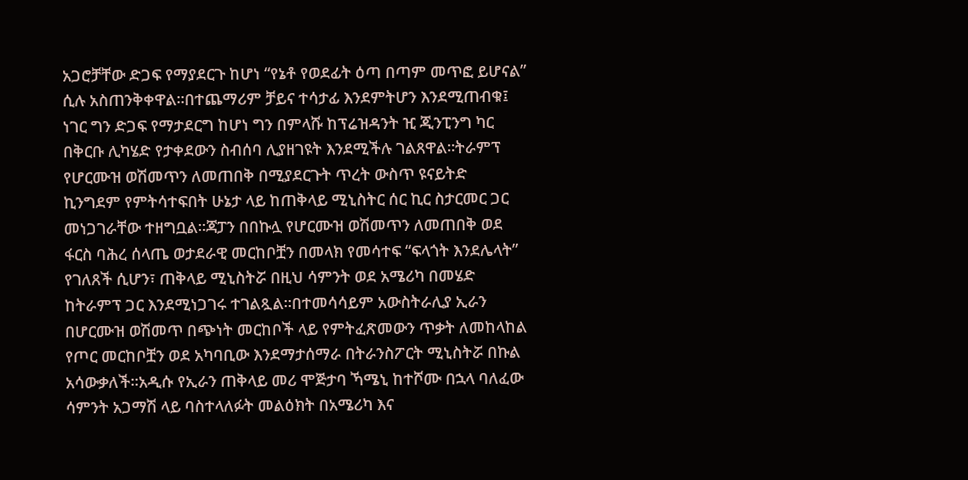አጋሮቻቸው ድጋፍ የማያደርጉ ከሆነ “የኔቶ የወደፊት ዕጣ በጣም መጥፎ ይሆናል” ሲሉ አስጠንቅቀዋል።በተጨማሪም ቻይና ተሳታፊ እንደምትሆን እንደሚጠብቁ፤ ነገር ግን ድጋፍ የማታደርግ ከሆነ ግን በምላሹ ከፕሬዝዳንት ዢ ጂንፒንግ ካር በቅርቡ ሊካሄድ የታቀደውን ስብሰባ ሊያዘገዩት እንደሚችሉ ገልጸዋል።ትራምፕ የሆርሙዝ ወሽመጥን ለመጠበቅ በሚያደርጉት ጥረት ውስጥ ዩናይትድ ኪንግደም የምትሳተፍበት ሁኔታ ላይ ከጠቅላይ ሚኒስትር ሰር ኪር ስታርመር ጋር መነጋገራቸው ተዘግቧል።ጃፓን በበኩሏ የሆርሙዝ ወሽመጥን ለመጠበቅ ወደ ፋርስ ባሕረ ሰላጤ ወታደራዊ መርከቦቿን በመላክ የመሳተፍ “ፍላጎት እንደሌላት” የገለጸች ሲሆን፣ ጠቅላይ ሚኒስትሯ በዚህ ሳምንት ወደ አሜሪካ በመሄድ ከትራምፕ ጋር እንደሚነጋገሩ ተገልጿል።በተመሳሳይም አውስትራሊያ ኢራን በሆርሙዝ ወሽመጥ በጭነት መርከቦች ላይ የምትፈጽመውን ጥቃት ለመከላከል የጦር መርከቦቿን ወደ አካባቢው እንደማታሰማራ በትራንስፖርት ሚኒስትሯ በኩል አሳውቃለች።አዲሱ የኢራን ጠቅላይ መሪ ሞጅታባ ኻሜኒ ከተሾሙ በኋላ ባለፈው ሳምንት አጋማሽ ላይ ባስተላለፉት መልዕክት በአሜሪካ እና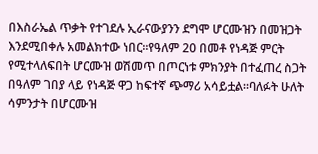በእስራኤል ጥቃት የተገደሉ ኢራናውያንን ደግሞ ሆርሙዝን በመዝጋት እንደሚበቀሉ አመልክተው ነበር።የዓለም 20 በመቶ የነዳጅ ምርት የሚተላለፍበት ሆርሙዝ ወሽመጥ በጦርነቱ ምክንያት በተፈጠረ ስጋት በዓለም ገበያ ላይ የነዳጅ ዋጋ ከፍተኛ ጭማሪ አሳይቷል።ባለፉት ሁለት ሳምንታት በሆርሙዝ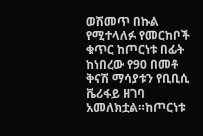ወሽመጥ በኩል የሚተላለፉ የመርከቦች ቁጥር ከጦርነቱ በፊት ከነበረው የ90 በመቶ ቅናሽ ማሳያቱን የቢቢሲ ቬሪፋይ ዘገባ አመለክቷል።ከጦርነቱ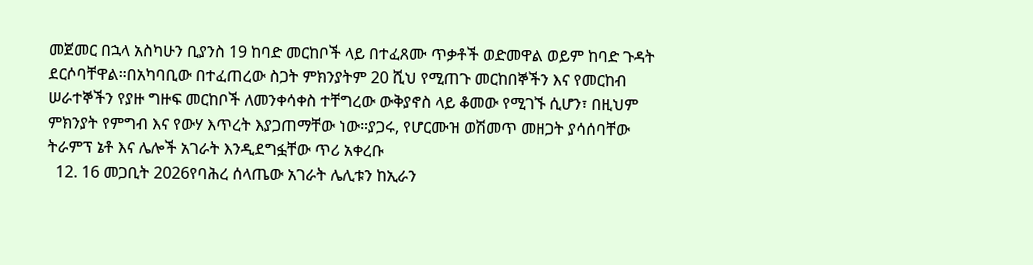መጀመር በኋላ አስካሁን ቢያንስ 19 ከባድ መርከቦች ላይ በተፈጸሙ ጥቃቶች ወድመዋል ወይም ከባድ ጉዳት ደርሶባቸዋል።በአካባቢው በተፈጠረው ስጋት ምክንያትም 20 ሺህ የሚጠጉ መርከበኞችን እና የመርከብ ሠራተኞችን የያዙ ግዙፍ መርከቦች ለመንቀሳቀስ ተቸግረው ውቅያኖስ ላይ ቆመው የሚገኙ ሲሆን፣ በዚህም ምክንያት የምግብ እና የውሃ እጥረት እያጋጠማቸው ነው።ያጋሩ, የሆርሙዝ ወሽመጥ መዘጋት ያሳሰባቸው ትራምፕ ኔቶ እና ሌሎች አገራት እንዲደግፏቸው ጥሪ አቀረቡ
  12. 16 መጋቢት 2026የባሕረ ሰላጤው አገራት ሌሊቱን ከኢራን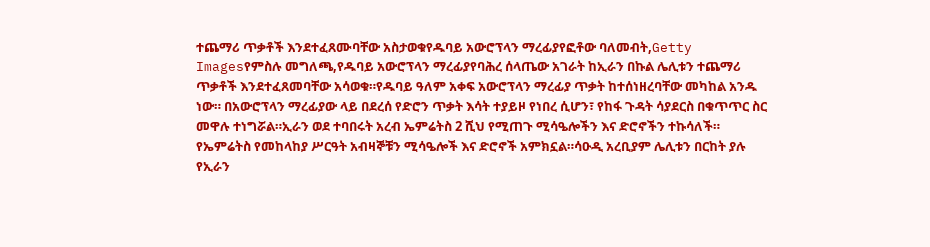ተጨማሪ ጥቃቶች እንደተፈጸሙባቸው አስታወቁየዱባይ አውሮፕላን ማረፊያየፎቶው ባለመብት,Getty Imagesየምስሉ መግለጫ,የዱባይ አውሮፕላን ማረፊያየባሕረ ሰላጤው አገራት ከኢራን በኩል ሌሊቱን ተጨማሪ ጥቃቶች እንደተፈጸመባቸው አሳወቁ።የዱባይ ዓለም አቀፍ አውሮፕላን ማረፊያ ጥቃት ከተሰነዘረባቸው መካከል አንዱ ነው። በአውሮፕላን ማረፊያው ላይ በደረሰ የድሮን ጥቃት እሳት ተያይዞ የነበረ ሲሆን፣ የከፋ ጉዳት ሳያደርስ በቁጥጥር ስር መዋሉ ተነግሯል።ኢራን ወደ ተባበሩት አረብ ኤምሬትስ 2 ሺህ የሚጠጉ ሚሳዔሎችን እና ድሮኖችን ተኩሳለች። የኤምሬትስ የመከላከያ ሥርዓት አብዛኞቹን ሚሳዔሎች እና ድሮኖች አምክኗል።ሳዑዲ አረቢያም ሌሊቱን በርከት ያሉ የኢራን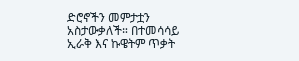ድሮኖችን መምታቷን አስታውቃለች። በተመሳሳይ ኢራቅ እና ኩዌትም ጥቃት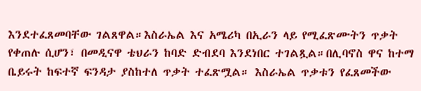እንደተፈጸመባቸው ገልጸዋል።እስራኤል እና አሜሪካ በኢራን ላይ የሚፈጽሙትን ጥቃት የቀጠሉ ሲሆን፣ በመዲናዋ ቴህራን ከባድ ድብደባ እንደነበር ተገልጿል።በሊባኖስ ዋና ከተማ ቤይሩት ከፍተኛ ፍንዳታ ያስከተለ ጥቃት ተፈጽሟል። እስራኤል ጥቃቱን የፈጸመችው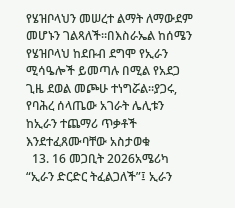የሄዝቦላህን መሠረተ ልማት ለማውደም መሆኑን ገልጻለች።በእስራኤል ከሰሜን የሄዝቦላህ ከደቡብ ደግሞ የኢራን ሚሳዔሎች ይመጣሉ በሚል የአደጋ ጊዜ ደወል መጮሁ ተነግሯል።ያጋሩ, የባሕረ ሰላጤው አገራት ሌሊቱን ከኢራን ተጨማሪ ጥቃቶች እንደተፈጸሙባቸው አስታወቁ
  13. 16 መጋቢት 2026አሜሪካ “ኢራን ድርድር ትፈልጋለች”፤ ኢራን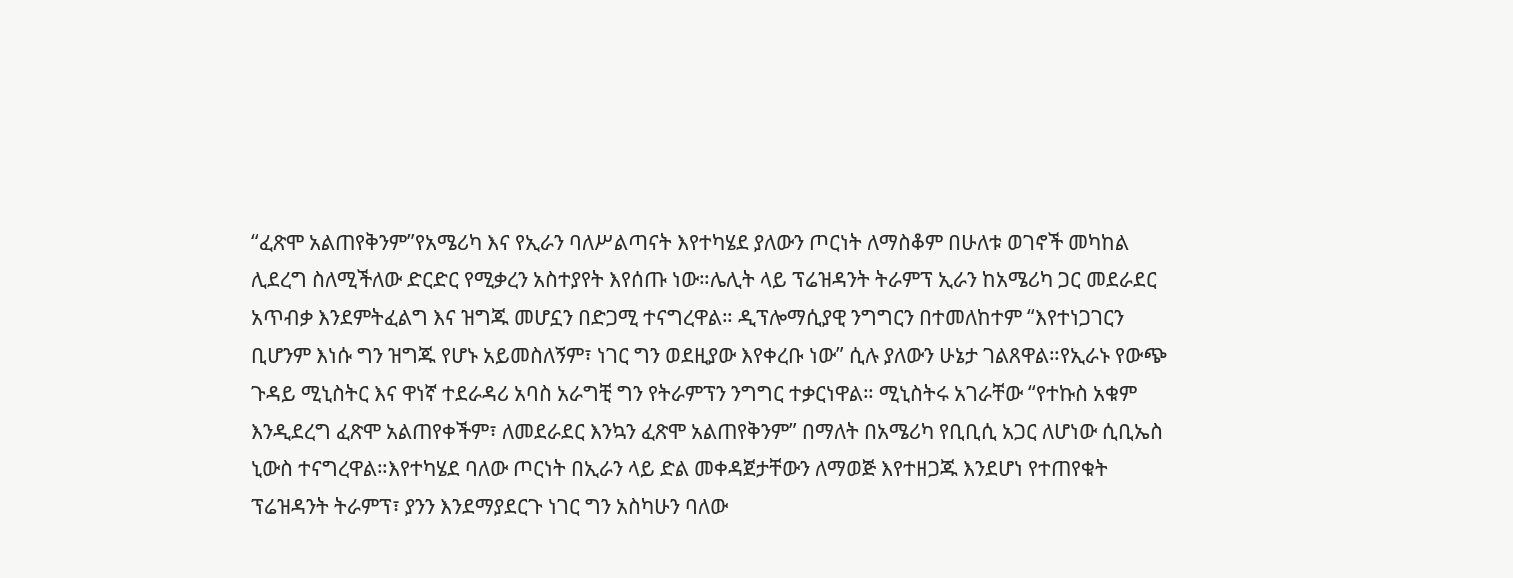“ፈጽሞ አልጠየቅንም”የአሜሪካ እና የኢራን ባለሥልጣናት እየተካሄደ ያለውን ጦርነት ለማስቆም በሁለቱ ወገኖች መካከል ሊደረግ ስለሚችለው ድርድር የሚቃረን አስተያየት እየሰጡ ነው።ሌሊት ላይ ፕሬዝዳንት ትራምፕ ኢራን ከአሜሪካ ጋር መደራደር አጥብቃ እንደምትፈልግ እና ዝግጁ መሆኗን በድጋሚ ተናግረዋል። ዲፕሎማሲያዊ ንግግርን በተመለከተም “እየተነጋገርን ቢሆንም እነሱ ግን ዝግጁ የሆኑ አይመስለኝም፣ ነገር ግን ወደዚያው እየቀረቡ ነው” ሲሉ ያለውን ሁኔታ ገልጸዋል።የኢራኑ የውጭ ጉዳይ ሚኒስትር እና ዋነኛ ተደራዳሪ አባስ አራግቺ ግን የትራምፕን ንግግር ተቃርነዋል። ሚኒስትሩ አገራቸው “የተኩስ አቁም እንዲደረግ ፈጽሞ አልጠየቀችም፣ ለመደራደር እንኳን ፈጽሞ አልጠየቅንም” በማለት በአሜሪካ የቢቢሲ አጋር ለሆነው ሲቢኤስ ኒውስ ተናግረዋል።እየተካሄደ ባለው ጦርነት በኢራን ላይ ድል መቀዳጀታቸውን ለማወጅ እየተዘጋጁ እንደሆነ የተጠየቁት ፕሬዝዳንት ትራምፕ፣ ያንን እንደማያደርጉ ነገር ግን አስካሁን ባለው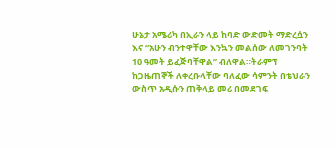ሁኔታ አሜሪካ በኢራን ላይ ከባድ ውድመት ማድረሷን እና “አሁን ብንተዋቸው እንኳን መልሰው ለመገንባት 10 ዓመት ይፈጅባቸዋል” ብለዋል።ትራምፕ ከጋዜጠኞች ለቀረቡላቸው ባለፈው ሳምንት በቴህራን ውስጥ አዲሱን ጠቅላይ መሪ በመደገፍ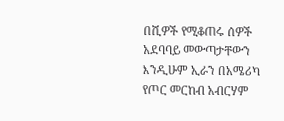በሺዎች የሚቆጠሩ ሰዎች አደባባይ መውጣታቸውን እንዲሁም ኢራን በአሜሪካ የጦር መርከብ አብርሃም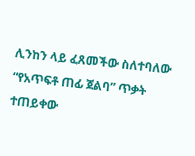ሊንከን ላይ ፈጸመችው ስለተባለው “የአጥፍቶ ጠፊ ጀልባ” ጥቃት ተጠይቀው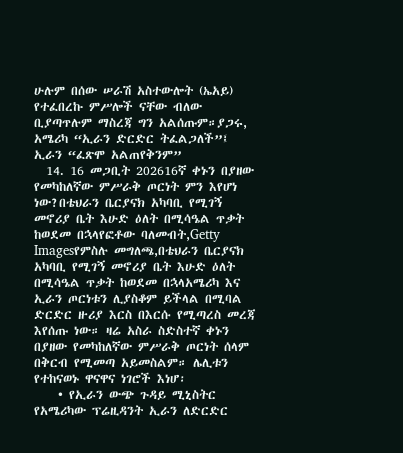ሁሉም በሰው ሠራሽ አስተውሎት (ኤአይ) የተፈበረኩ ምሥሎች ናቸው ብለው ቢያጣጥሉም ማስረጃ ግን አልሰጡም።ያጋሩ, አሜሪካ “ኢራን ድርድር ትፈልጋለች”፤ ኢራን “ፈጽሞ አልጠየቅንም”
  14. 16 መጋቢት 202616ኛ ቀኑን በያዘው የመካከለኛው ምሥራቅ ጦርነት ምን እየሆነ ነው?በቴህራን ቤርያናክ አካባቢ የሚገኝ መኖሪያ ቤት እሁድ ዕለት በሚሳዔል ጥቃት ከወደመ በኋላየፎቶው ባለመብት,Getty Imagesየምስሉ መግለጫ,በቴህራን ቤርያናክ አካባቢ የሚገኝ መኖሪያ ቤት እሁድ ዕለት በሚሳዔል ጥቃት ከወደመ በኋላአሜሪካ እና ኢራን ጦርነቱን ሊያስቆም ይችላል በሚባል ድርድር ዙሪያ እርስ በእርሱ የሚጣረስ መረጃ እየሰጡ ነው። ዛሬ አስራ ስድስተኛ ቀኑን በያዘው የመካከለኛው ምሥራቅ ጦርነት ሰላም በቅርብ የሚመጣ አይመስልም። ሌሊቱን የተከናወኑ ዋናዋና ነገሮች እነሆ፡
    • የኢራን ውጭ ጉዳይ ሚኒስትር የአሜሪካው ፕሬዚዳንት ኢራን ለድርድር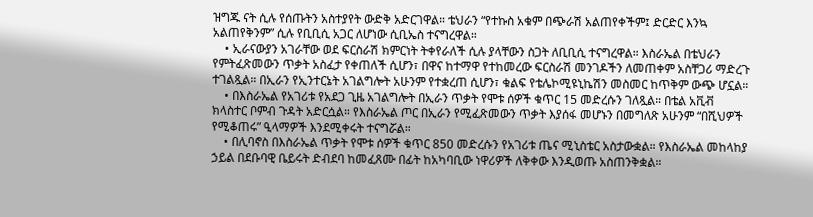ዝግጁ ናት ሲሉ የሰጡትን አስተያየት ውድቅ አድርገዋል። ቴህራን “የተኩስ አቁም በጭራሽ አልጠየቀችም፤ ድርድር እንኳ አልጠየቅንም” ሲሉ የቢቢሲ አጋር ለሆነው ሲቢኤስ ተናግረዋል።
    • ኢራናውያን አገራቸው ወደ ፍርስራሽ ክምርነት ትቀየራለች ሲሉ ያላቸውን ስጋት ለቢቢሲ ተናግረዋል። እስራኤል በቴህራን የምትፈጽመውን ጥቃት አስፈታ የቀጠለች ሲሆን፣ በዋና ከተማዋ የተከመረው ፍርስራሽ መንገዶችን ለመጠቀም አስቸጋሪ ማድረጉ ተገልጿል። በኢራን የኢንተርኔት አገልግሎት አሁንም የተቋረጠ ሲሆን፣ ቁልፍ የቴሌኮሚዩኒኬሽን መስመር ከጥቅም ውጭ ሆኗል።
    • በእስራኤል የአገሪቱ የአደጋ ጊዜ አገልግሎት በኢራን ጥቃት የሞቱ ሰዎች ቁጥር 15 መድረሱን ገለጿል። በቴል አቪቭ ክላስተር ቦምብ ጉዳት አድርሷል። የእስራኤል ጦር በኢራን የሚፈጽመውን ጥቃት እያሰፋ መሆኑን በመግለጽ አሁንም “በሺህዎች የሚቆጠሩ” ዒላማዎች እንደሚቀሩት ተናግሯል።
    • በሊባኖስ በእስራኤል ጥቃት የሞቱ ሰዎች ቁጥር 850 መድረሱን የአገሪቱ ጤና ሚኒስቴር አስታውቋል። የእስራኤል መከላከያ ኃይል በደቡባዊ ቤይሩት ድብደባ ከመፈጸሙ በፊት ከአካባቢው ነዋሪዎች ለቅቀው እንዲወጡ አስጠንቅቋል።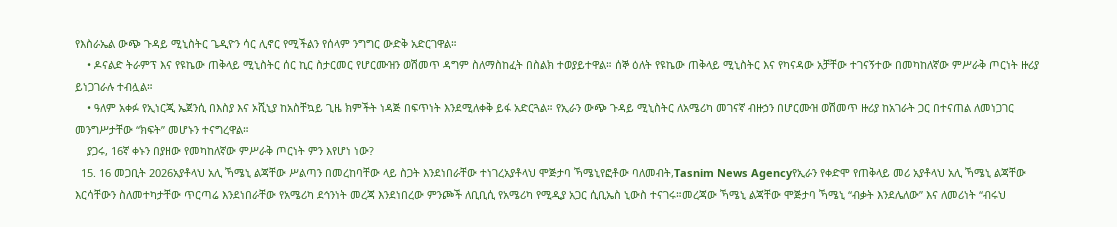የእስራኤል ውጭ ጉዳይ ሚኒስትር ጌዲዮን ሳር ሊኖር የሚችልን የሰላም ንግግር ውድቅ አድርገዋል።
    • ዶናልድ ትራምፕ እና የዩኬው ጠቅላይ ሚኒስትር ሰር ኪር ስታርመር የሆርሙዝን ወሽመጥ ዳግም ስለማስከፈት በስልክ ተወያይተዋል። ሰኞ ዕለት የዩኬው ጠቅላይ ሚኒስትር እና የካናዳው አቻቸው ተገናኝተው በመካከለኛው ምሥራቅ ጦርነት ዙሪያ ይነጋገራሉ ተብሏል።
    • ዓለም አቀፉ የኢነርጂ ኤጀንሲ በእስያ እና ኦሺኒያ ከአስቸኳይ ጊዜ ክምችት ነዳጅ በፍጥነት እንደሚለቀቅ ይፋ አድርጓል። የኢራን ውጭ ጉዳይ ሚኒስትር ለአሜሪካ መገናኛ ብዙኃን በሆርሙዝ ወሽመጥ ዙሪያ ከአገራት ጋር በተናጠል ለመነጋገር መንግሥታቸው “ክፍት” መሆኑን ተናግረዋል።
    ያጋሩ, 16ኛ ቀኑን በያዘው የመካከለኛው ምሥራቅ ጦርነት ምን እየሆነ ነው?
  15. 16 መጋቢት 2026አያቶላህ አሊ ኻሜኒ ልጃቸው ሥልጣን በመረከባቸው ላይ ስጋት እንደነበራቸው ተነገረአያቶላህ ሞጅታባ ኻሜኒየፎቶው ባለመብት,Tasnim News Agencyየኢራን የቀድሞ የጠቅላይ መሪ አያቶላህ አሊ ኻሜኒ ልጃቸው እርሳቸውን ስለመተካታቸው ጥርጣሬ እንደነበራቸው የአሜሪካ ደኅንነት መረጃ እንደነበረው ምንጮች ለቢቢሲ የአሜሪካ የሚዲያ አጋር ሲቢኤስ ኒውስ ተናገሩ።መረጃው ኻሜኒ ልጃቸው ሞጅታባ ኻሜኒ “ብቃት እንደሌለው” እና ለመሪነት “ብሩህ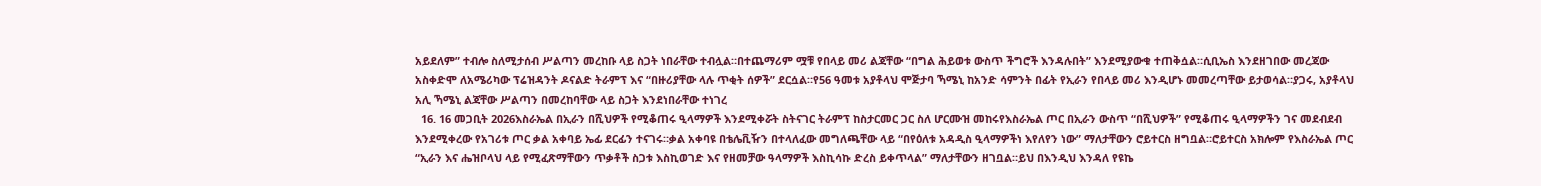አይደለም” ተብሎ ስለሚታሰብ ሥልጣን መረከቡ ላይ ስጋት ነበራቸው ተብሏል።በተጨማሪም ሟቹ የበላይ መሪ ልጃቸው “በግል ሕይወቱ ውስጥ ችግሮች እንዳሉበት” እንደሚያውቁ ተጠቅሷል።ሲቢኤስ እንደዘገበው መረጃው አስቀድሞ ለአሜሪካው ፕሬዝዳንት ዶናልድ ትራምፕ እና “በዙሪያቸው ላሉ ጥቂት ሰዎች” ደርሷል።የ56 ዓመቱ አያቶላህ ሞጅታባ ኻሜኒ ከአንድ ሳምንት በፊት የኢራን የበላይ መሪ እንዲሆኑ መመረጣቸው ይታወሳል።ያጋሩ, አያቶላህ አሊ ኻሜኒ ልጃቸው ሥልጣን በመረከባቸው ላይ ስጋት እንደነበራቸው ተነገረ
  16. 16 መጋቢት 2026እስራኤል በኢራን በሺህዎች የሚቆጠሩ ዒላማዎች እንደሚቀሯት ስትናገር ትራምፕ ከስታርመር ጋር ስለ ሆርሙዝ መከሩየእስራኤል ጦር በኢራን ውስጥ “በሺህዎች” የሚቆጠሩ ዒላማዎችን ገና መደብደብ እንደሚቀረው የአገሪቱ ጦር ቃል አቀባይ ኤፊ ደርፊን ተናገሩ።ቃል አቀባዩ በቴሌቪዥን በተላለፈው መግለጫቸው ላይ “በየዕለቱ አዳዲስ ዒላማዎችነ እየለየን ነው” ማለታቸውን ሮይተርስ ዘግቧል።ሮይተርስ አክሎም የእስራኤል ጦር “ኢራን እና ሔዝቦላህ ላይ የሚፈጽማቸውን ጥቃቶች ስጋቱ እስኪወገድ እና የዘመቻው ዓላማዎች እስኪሳኩ ድረስ ይቀጥላል” ማለታቸውን ዘገቧል።ይህ በእንዲህ እንዳለ የዩኬ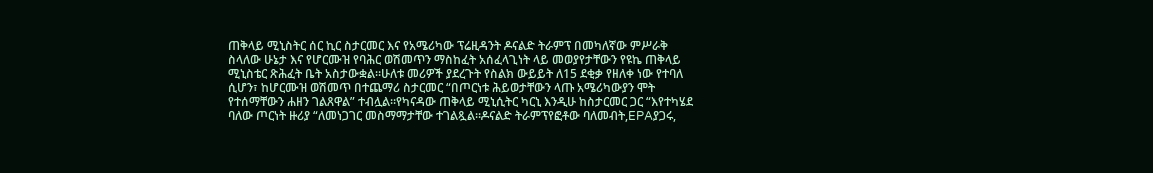ጠቅላይ ሚኒስትር ሰር ኪር ስታርመር እና የአሜሪካው ፕሬዚዳንት ዶናልድ ትራምፕ በመካለኛው ምሥራቅ ስላለው ሁኔታ እና የሆርሙዝ የባሕር ወሽመጥን ማስከፈት አሰፈላጊነት ላይ መወያየታቸውን የዩኬ ጠቅላይ ሚኒስቴር ጽሕፈት ቤት አስታውቋል።ሁለቱ መሪዎች ያደረጉት የስልክ ውይይት ለ15 ደቂቃ የዘለቀ ነው የተባለ ሲሆን፣ ከሆርሙዝ ወሽመጥ በተጨማሪ ስታርመር “በጦርነቱ ሕይወታቸውን ላጡ አሜሪካውያን ሞት የተሰማቸውን ሐዘን ገልጸዋል” ተብሏል።የካናዳው ጠቅላይ ሚኒሲትር ካርኒ እንዲሁ ከስታርመር ጋር “እየተካሄደ ባለው ጦርነት ዙሪያ “ለመነጋገር መስማማታቸው ተገልጿል።ዶናልድ ትራምፕየፎቶው ባለመብት,EPAያጋሩ,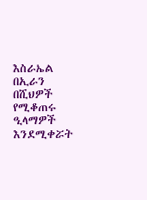እስራኤል በኢራን በሺህዎች የሚቆጠሩ ዒላማዎች እንደሚቀሯት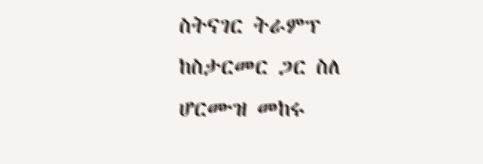ስትናገር ትራምፕ ከስታርመር ጋር ስለ ሆርሙዝ መከሩ